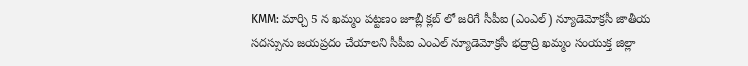KMM: మార్చి 5 న ఖమ్మం పట్టణం జూబ్లీ క్లబ్ లో జరిగే సీపీఐ (ఎంఎల్) న్యూడెమోక్రసీ జాతీయ సదస్సును జయప్రదం చేయాలని సీపీఐ ఎంఎల్ న్యూడెమోక్రసీ భద్రాద్రి ఖమ్మం సంయుక్త జిల్లా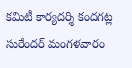కమిటీ కార్యదర్శి కందగట్ల సురేందర్ మంగళవారం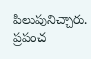పిలుపునిచ్చారు. ప్రపంచ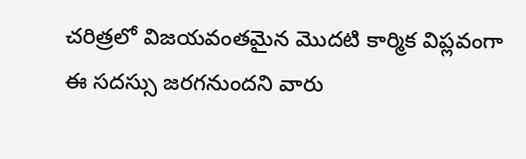చరిత్రలో విజయవంతమైన మొదటి కార్మిక విప్లవంగా ఈ సదస్సు జరగనుందని వారు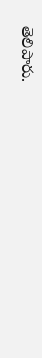తెలిపారు.